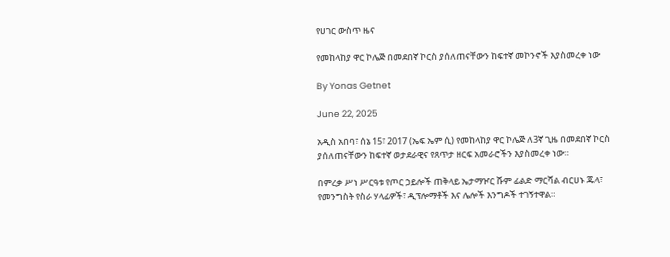የሀገር ውስጥ ዜና

የመከላከያ ዋር ኮሌጅ በመደበኛ ኮርስ ያሰለጠናቸውን ከፍተኛ መኮንኖች እያስመረቀ ነው

By Yonas Getnet

June 22, 2025

አዲስ አበባ፣ ሰኔ 15፣ 2017 (ኤፍ ኤም ሲ) የመከላከያ ዋር ኮሌጅ ለ3ኛ ጊዜ በመደበኛ ኮርስ ያሰለጠናቸውን ከፍተኛ ወታደራዊና የጸጥታ ዘርፍ አመራሮችን እያስመረቀ ነው።

በምረቃ ሥነ ሥርዓቱ የጦር ኃይሎች ጠቅላይ ኤታማዦር ሹም ፊልድ ማርሻል ብርሀኑ ጁላ፣ የመንግስት የስራ ሃላፊዎች፣ ዲፕሎማቶች እና ሌሎች እንግዶች ተገኝተዋል።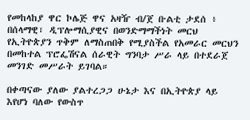የመከላከያ ዋር ኮሌጅ ዋና አዛዥ ብ/ጀ ቡልቲ ታደሰ ፥ በሰላማዊ፣ ዲፕሎማሲያዊና በወንድማማችነት መርህ የኢትዮጵያን ጥቅም ለማስጠበቅ የሚያስችል የአመራር መርህን በመከተል ፕሮፌሽናል ሰራዊት ግንባታ ሥራ ላይ በተደራጀ መንገድ መሥራት ይገባል።

በቀጣናው ያለው ያልተረጋጋ ሁኔታ እና በኢትዮጵያ ላይ እየሆነ ባለው የውስጥ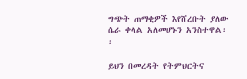ግጭት ጠማቂዎች እየሸረቡት ያለው ሴራ ቀላል አለመሆኑን አንስተዋል፡፡

ይህን በመረዳት የትምህርትና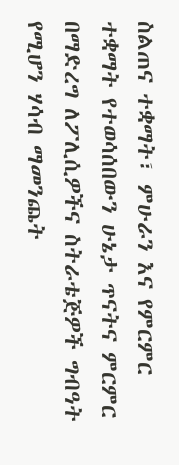ስልጠና ተቋማት፣ ምሁራን እና የምርምር ተቋማት የተወሳሰበውን ሁኔታ ጥናትና ምርምር በማድረግ ለፖሊሲዎችና ስትራቴጅዎች ግብዓት የሚሆን ሃሳብ ማመንጨት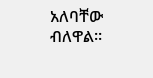አለባቸው ብለዋል።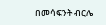በመሳፍንት ብርሌ